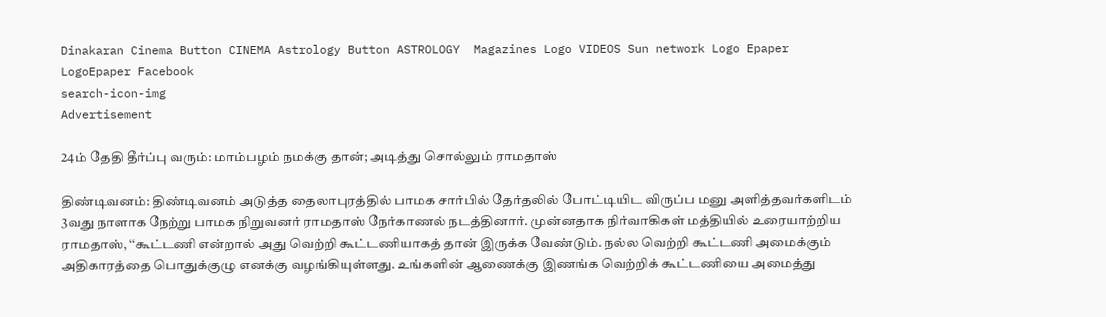Dinakaran Cinema Button CINEMA Astrology Button ASTROLOGY  Magazines Logo VIDEOS Sun network Logo Epaper LogoEpaper Facebook
search-icon-img
Advertisement

24ம் தேதி தீர்ப்பு வரும்: மாம்பழம் நமக்கு தான்; அடித்து சொல்லும் ராமதாஸ்

திண்டிவனம்: திண்டிவனம் அடுத்த தைலாபுரத்தில் பாமக சார்பில் தேர்தலில் போட்டியிட விருப்ப மனு அளித்தவர்களிடம் 3வது நாளாக நேற்று பாமக நிறுவனர் ராமதாஸ் நேர்காணல் நடத்தினார். முன்னதாக நிர்வாகிகள் மத்தியில் உரையாற்றிய ராமதாஸ், ‘‘கூட்டணி என்றால் அது வெற்றி கூட்டணியாகத் தான் இருக்க வேண்டும். நல்ல வெற்றி கூட்டணி அமைக்கும் அதிகாரத்தை பொதுக்குழு எனக்கு வழங்கியுள்ளது. உங்களின் ஆணைக்கு இணங்க வெற்றிக் கூட்டணியை அமைத்து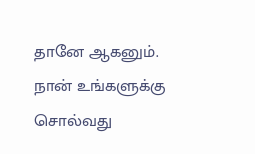தானே ஆகனும். நான் உங்களுக்கு சொல்வது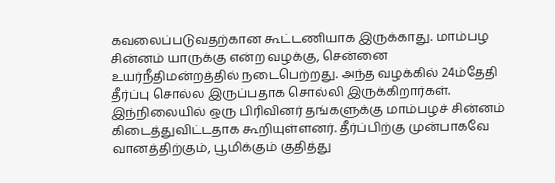கவலைப்படுவதற்கான கூட்டணியாக இருக்காது. மாம்பழ சின்னம் யாருக்கு என்ற வழக்கு, சென்னை உயர்நீதிமன்றத்தில் நடைபெற்றது. அந்த வழக்கில் 24ம்தேதி தீர்ப்பு சொல்ல இருப்பதாக சொல்லி இருக்கிறார்கள். இந்நிலையில் ஒரு பிரிவினர் தங்களுக்கு மாம்பழச் சின்னம் கிடைத்துவிட்டதாக கூறியுள்ளனர். தீர்ப்பிற்கு முன்பாகவே வானத்திற்கும், பூமிக்கும் குதித்து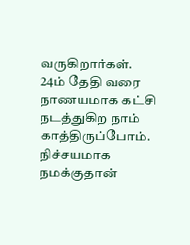வருகிறார்கள். 24ம் தேதி வரை நாணயமாக கட்சி நடத்துகிற நாம் காத்திருப்போம். நிச்சயமாக நமக்குதான்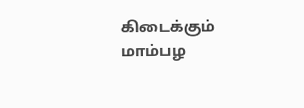கிடைக்கும் மாம்பழ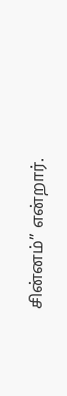சின்னம்’’ என்றார்.